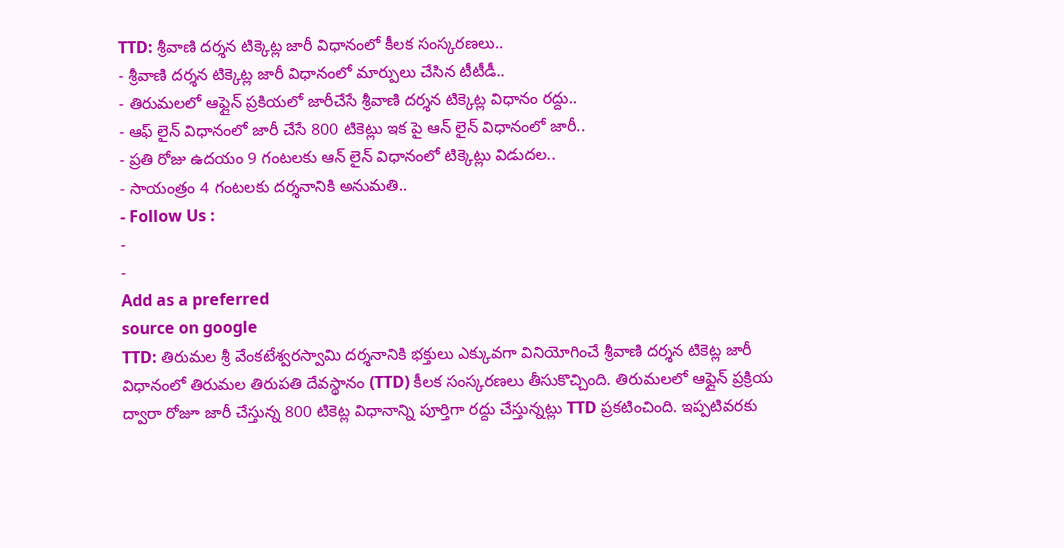TTD: శ్రీవాణి దర్శన టిక్కెట్ల జారీ విధానంలో కీలక సంస్కరణలు..
- శ్రీవాణి దర్శన టిక్కెట్ల జారీ విధానంలో మార్పులు చేసిన టీటీడీ..
- తిరుమలలో ఆఫ్లైన్ ప్రకియలో జారీచేసే శ్రీవాణి దర్శన టిక్కెట్ల విధానం రద్దు..
- ఆఫ్ లైన్ విధానంలో జారీ చేసే 800 టికెట్లు ఇక పై ఆన్ లైన్ విధానంలో జారీ..
- ప్రతి రోజు ఉదయం 9 గంటలకు ఆన్ లైన్ విధానంలో టిక్కెట్లు విడుదల..
- సాయంత్రం 4 గంటలకు దర్శనానికి అనుమతి..
- Follow Us :
-
-
Add as a preferred
source on google
TTD: తిరుమల శ్రీ వేంకటేశ్వరస్వామి దర్శనానికి భక్తులు ఎక్కువగా వినియోగించే శ్రీవాణి దర్శన టికెట్ల జారీ విధానంలో తిరుమల తిరుపతి దేవస్థానం (TTD) కీలక సంస్కరణలు తీసుకొచ్చింది. తిరుమలలో ఆఫ్లైన్ ప్రక్రియ ద్వారా రోజూ జారీ చేస్తున్న 800 టికెట్ల విధానాన్ని పూర్తిగా రద్దు చేస్తున్నట్లు TTD ప్రకటించింది. ఇప్పటివరకు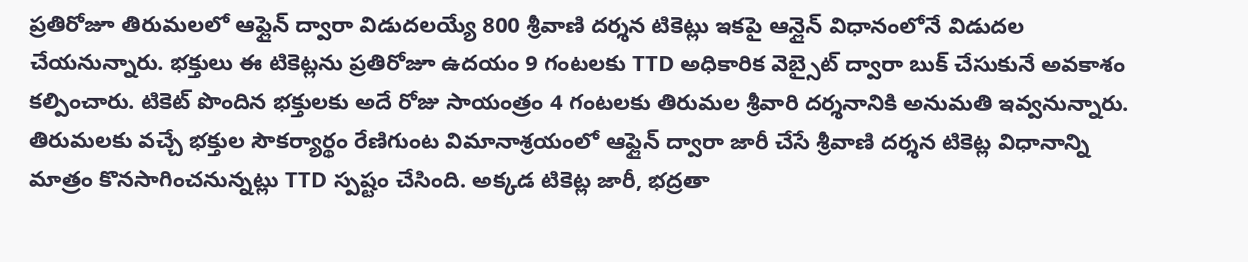ప్రతిరోజూ తిరుమలలో ఆఫ్లైన్ ద్వారా విడుదలయ్యే 800 శ్రీవాణి దర్శన టికెట్లు ఇకపై ఆన్లైన్ విధానంలోనే విడుదల చేయనున్నారు. భక్తులు ఈ టికెట్లను ప్రతిరోజూ ఉదయం 9 గంటలకు TTD అధికారిక వెబ్సైట్ ద్వారా బుక్ చేసుకునే అవకాశం కల్పించారు. టికెట్ పొందిన భక్తులకు అదే రోజు సాయంత్రం 4 గంటలకు తిరుమల శ్రీవారి దర్శనానికి అనుమతి ఇవ్వనున్నారు.
తిరుమలకు వచ్చే భక్తుల సౌకర్యార్థం రేణిగుంట విమానాశ్రయంలో ఆఫ్లైన్ ద్వారా జారీ చేసే శ్రీవాణి దర్శన టికెట్ల విధానాన్ని మాత్రం కొనసాగించనున్నట్లు TTD స్పష్టం చేసింది. అక్కడ టికెట్ల జారీ, భద్రతా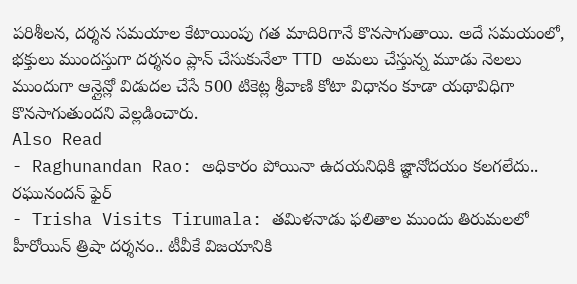పరిశీలన, దర్శన సమయాల కేటాయింపు గత మాదిరిగానే కొనసాగుతాయి. అదే సమయంలో, భక్తులు ముందస్తుగా దర్శనం ప్లాన్ చేసుకునేలా TTD అమలు చేస్తున్న మూడు నెలలు ముందుగా ఆన్లైన్లో విడుదల చేసే 500 టికెట్ల శ్రీవాణి కోటా విధానం కూడా యథావిధిగా కొనసాగుతుందని వెల్లడించారు.
Also Read
- Raghunandan Rao: అధికారం పోయినా ఉదయనిధికి జ్ఞానోదయం కలగలేదు.. రఘునందన్ ఫైర్
- Trisha Visits Tirumala: తమిళనాడు ఫలితాల ముందు తిరుమలలో హీరోయిన్ త్రిషా దర్శనం.. టీవీకే విజయానికి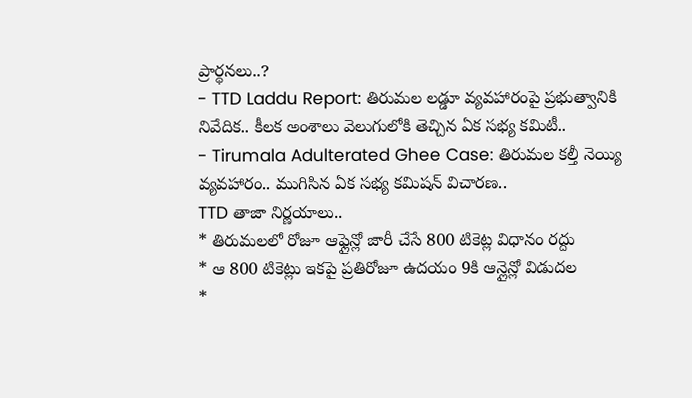ప్రార్థనలు..?
- TTD Laddu Report: తిరుమల లడ్డూ వ్యవహారంపై ప్రభుత్వానికి నివేదిక.. కీలక అంశాలు వెలుగులోకి తెచ్చిన ఏక సభ్య కమిటీ..
- Tirumala Adulterated Ghee Case: తిరుమల కల్తీ నెయ్యి వ్యవహారం.. ముగిసిన ఏక సభ్య కమిషన్ విచారణ..
TTD తాజా నిర్ణయాలు..
* తిరుమలలో రోజూ ఆఫ్లైన్లో జారీ చేసే 800 టికెట్ల విధానం రద్దు
* ఆ 800 టికెట్లు ఇకపై ప్రతిరోజూ ఉదయం 9కి ఆన్లైన్లో విడుదల
*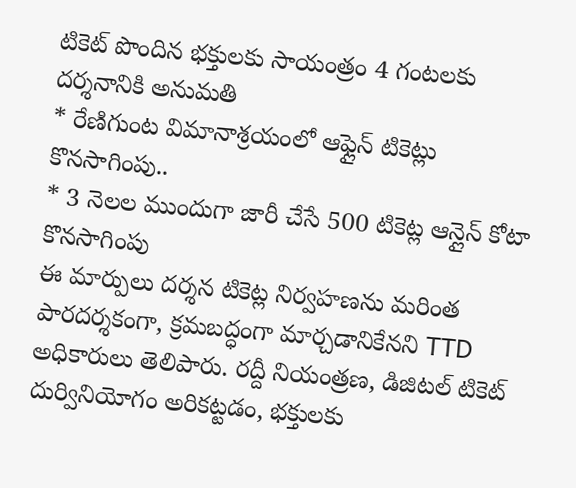టికెట్ పొందిన భక్తులకు సాయంత్రం 4 గంటలకు దర్శనానికి అనుమతి
* రేణిగుంట విమానాశ్రయంలో ఆఫ్లైన్ టికెట్లు కొనసాగింపు..
* 3 నెలల ముందుగా జారీ చేసే 500 టికెట్ల ఆన్లైన్ కోటా కొనసాగింపు
ఈ మార్పులు దర్శన టికెట్ల నిర్వహణను మరింత పారదర్శకంగా, క్రమబద్ధంగా మార్చడానికేనని TTD అధికారులు తెలిపారు. రద్దీ నియంత్రణ, డిజిటల్ టికెట్ దుర్వినియోగం అరికట్టడం, భక్తులకు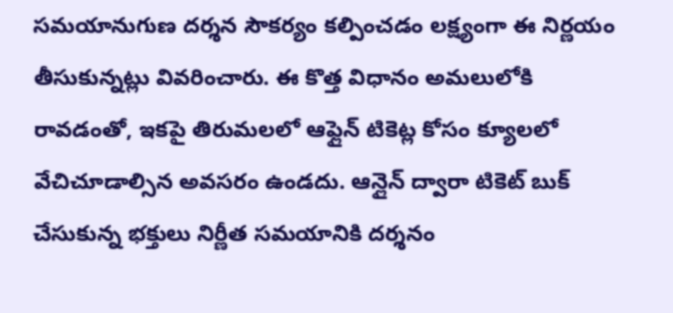సమయానుగుణ దర్శన సౌకర్యం కల్పించడం లక్ష్యంగా ఈ నిర్ణయం తీసుకున్నట్లు వివరించారు. ఈ కొత్త విధానం అమలులోకి రావడంతో, ఇకపై తిరుమలలో ఆఫ్లైన్ టికెట్ల కోసం క్యూలలో వేచిచూడాల్సిన అవసరం ఉండదు. ఆన్లైన్ ద్వారా టికెట్ బుక్ చేసుకున్న భక్తులు నిర్ణీత సమయానికి దర్శనం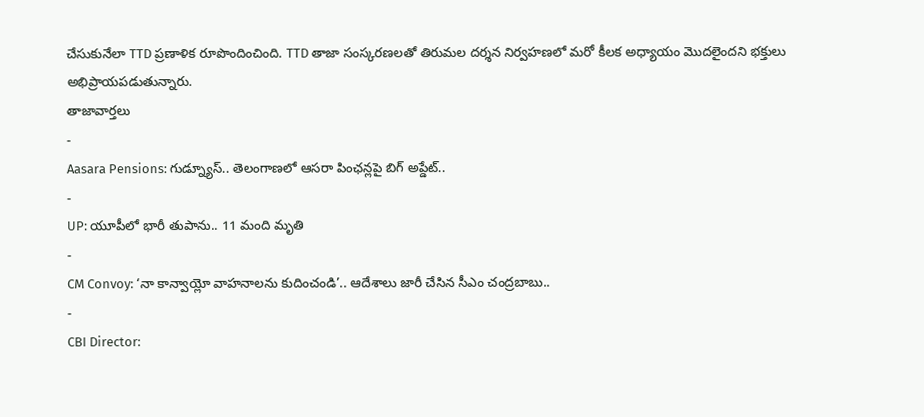చేసుకునేలా TTD ప్రణాళిక రూపొందించింది. TTD తాజా సంస్కరణలతో తిరుమల దర్శన నిర్వహణలో మరో కీలక అధ్యాయం మొదలైందని భక్తులు అభిప్రాయపడుతున్నారు.
తాజావార్తలు
-
Aasara Pensions: గుడ్న్యూస్.. తెలంగాణలో ఆసరా పింఛన్లపై బిగ్ అప్డేట్..
-
UP: యూపీలో భారీ తుపాను.. 11 మంది మృతి
-
CM Convoy: ‘నా కాన్వాయ్లో వాహనాలను కుదించండి’.. ఆదేశాలు జారీ చేసిన సీఎం చంద్రబాబు..
-
CBI Director: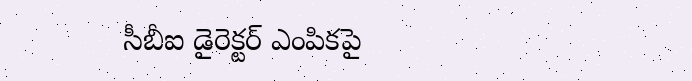సీబీఐ డైరెక్టర్ ఎంపికపై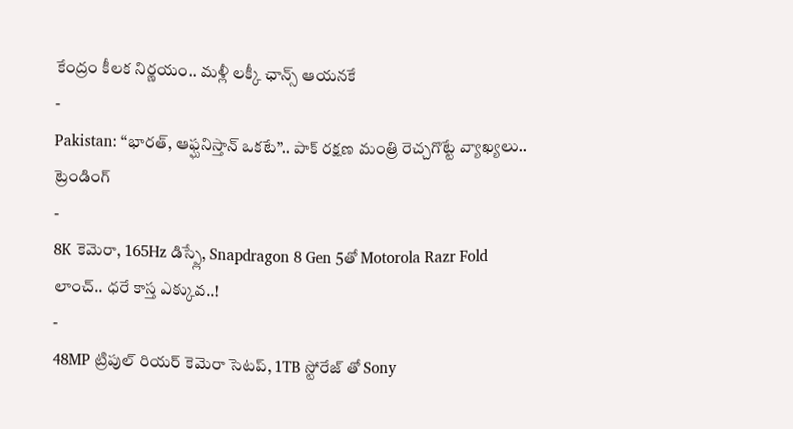కేంద్రం కీలక నిర్ణయం.. మళ్లీ లక్కీ ఛాన్స్ ఆయనకే
-
Pakistan: ‘‘భారత్, ఆఫ్ఘనిస్తాన్ ఒకటే’’.. పాక్ రక్షణ మంత్రి రెచ్చగొట్టే వ్యాఖ్యలు..
ట్రెండింగ్
-
8K కెమెరా, 165Hz డిస్ప్లే, Snapdragon 8 Gen 5తో Motorola Razr Fold లాంచ్.. ధరే కాస్త ఎక్కువ..!
-
48MP ట్రిపుల్ రియర్ కెమెరా సెటప్, 1TB స్టోరేజ్ తో Sony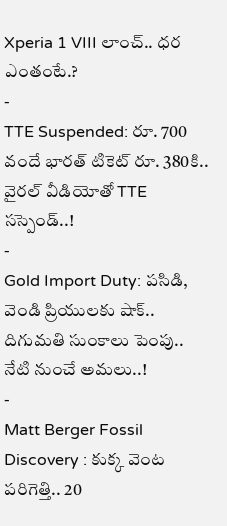Xperia 1 VIII లాంచ్.. ధర ఎంతంటే.?
-
TTE Suspended: రూ. 700 వందే భారత్ టికెట్ రూ. 380కి.. వైరల్ వీడియోతో TTE సస్పెండ్..!
-
Gold Import Duty: పసిడి, వెండి ప్రియులకు షాక్.. దిగుమతి సుంకాలు పెంపు.. నేటి నుంచే అమలు..!
-
Matt Berger Fossil Discovery : కుక్క వెంట పరిగెత్తి.. 20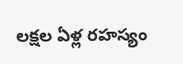లక్షల ఏళ్ల రహస్యం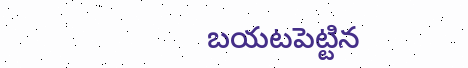బయటపెట్టిన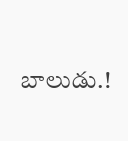బాలుడు.!